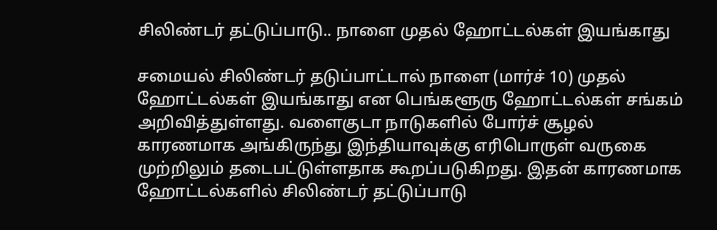சிலிண்டர் தட்டுப்பாடு.. நாளை முதல் ஹோட்டல்கள் இயங்காது

சமையல் சிலிண்டர் தடுப்பாட்டால் நாளை (மார்ச் 10) முதல் ஹோட்டல்கள் இயங்காது என பெங்களூரு ஹோட்டல்கள் சங்கம் அறிவித்துள்ளது. வளைகுடா நாடுகளில் போர்ச் சூழல் காரணமாக அங்கிருந்து இந்தியாவுக்கு எரிபொருள் வருகை முற்றிலும் தடைபட்டுள்ளதாக கூறப்படுகிறது. இதன் காரணமாக ஹோட்டல்களில் சிலிண்டர் தட்டுப்பாடு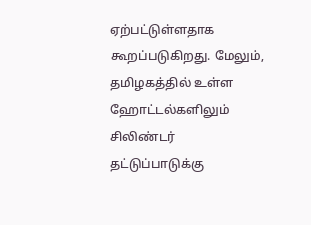ஏற்பட்டுள்ளதாக கூறப்படுகிறது. மேலும், தமிழகத்தில் உள்ள ஹோட்டல்களிலும் சிலிண்டர் தட்டுப்பாடுக்கு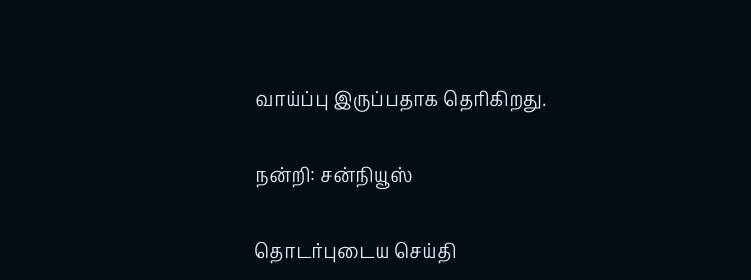வாய்ப்பு இருப்பதாக தெரிகிறது.

நன்றி: சன்நியூஸ்

தொடர்புடைய செய்தி